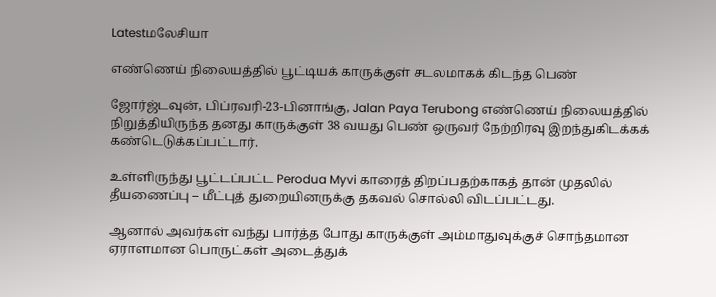Latestமலேசியா

எண்ணெய் நிலையத்தில் பூட்டியக் காருக்குள் சடலமாகக் கிடந்த பெண்

ஜோர்ஜ்டவுன், பிப்ரவரி-23-பினாங்கு, Jalan Paya Terubong எண்ணெய் நிலையத்தில் நிறுத்தியிருந்த தனது காருக்குள் 38 வயது பெண் ஒருவர் நேற்றிரவு இறந்துகிடக்கக் கண்டெடுக்கப்பட்டார்.

உள்ளிருந்து பூட்டப்பட்ட Perodua Myvi காரைத் திறப்பதற்காகத் தான் முதலில் தீயணைப்பு – மீட்புத் துறையினருக்கு தகவல் சொல்லி விடப்பட்டது.

ஆனால் அவர்கள் வந்து பார்த்த போது காருக்குள் அம்மாதுவுக்குச் சொந்தமான ஏராளமான பொருட்கள் அடைத்துக்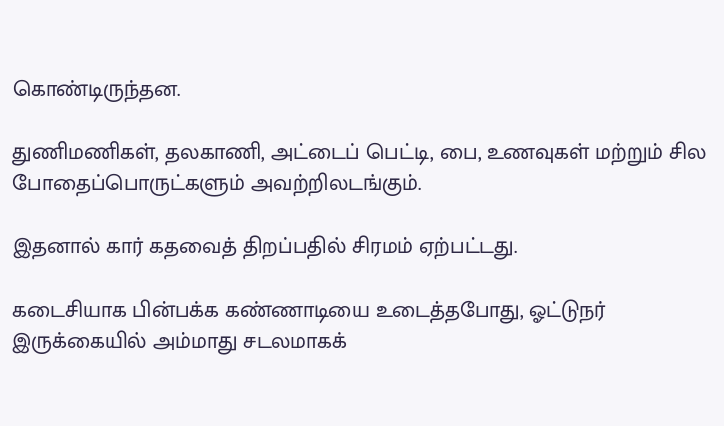கொண்டிருந்தன.

துணிமணிகள், தலகாணி, அட்டைப் பெட்டி, பை, உணவுகள் மற்றும் சில போதைப்பொருட்களும் அவற்றிலடங்கும்.

இதனால் கார் கதவைத் திறப்பதில் சிரமம் ஏற்பட்டது.

கடைசியாக பின்பக்க கண்ணாடியை உடைத்தபோது, ஓட்டுநர் இருக்கையில் அம்மாது சடலமாகக்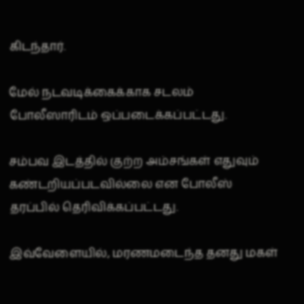கிடந்தார்.

மேல் நடவடிக்கைக்காக சடலம் போலீஸாரிடம் ஒப்படைக்கப்பட்டது.

சம்பவ இடத்தில் குற்ற அம்சங்கள் எதுவும் கண்டறியப்படவில்லை என போலீஸ் தரப்பில் தெரிவிக்கப்பட்டது.

இவ்வேளையில், மரணமடைந்த தனது மகள்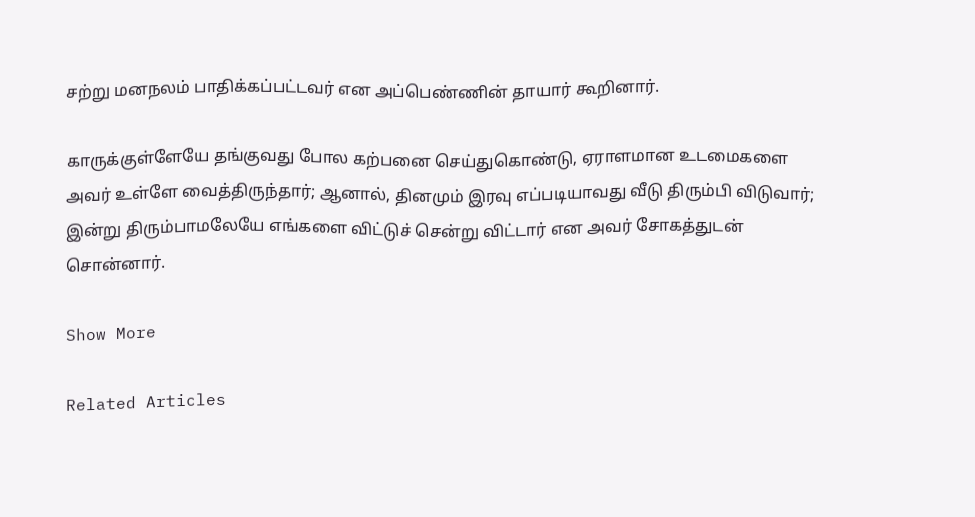சற்று மனநலம் பாதிக்கப்பட்டவர் என அப்பெண்ணின் தாயார் கூறினார்.

காருக்குள்ளேயே தங்குவது போல கற்பனை செய்துகொண்டு, ஏராளமான உடமைகளை அவர் உள்ளே வைத்திருந்தார்; ஆனால், தினமும் இரவு எப்படியாவது வீடு திரும்பி விடுவார்; இன்று திரும்பாமலேயே எங்களை விட்டுச் சென்று விட்டார் என அவர் சோகத்துடன் சொன்னார்.

Show More

Related Articles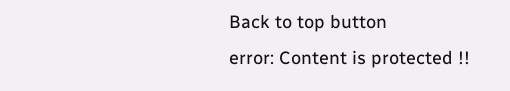Back to top button
error: Content is protected !!